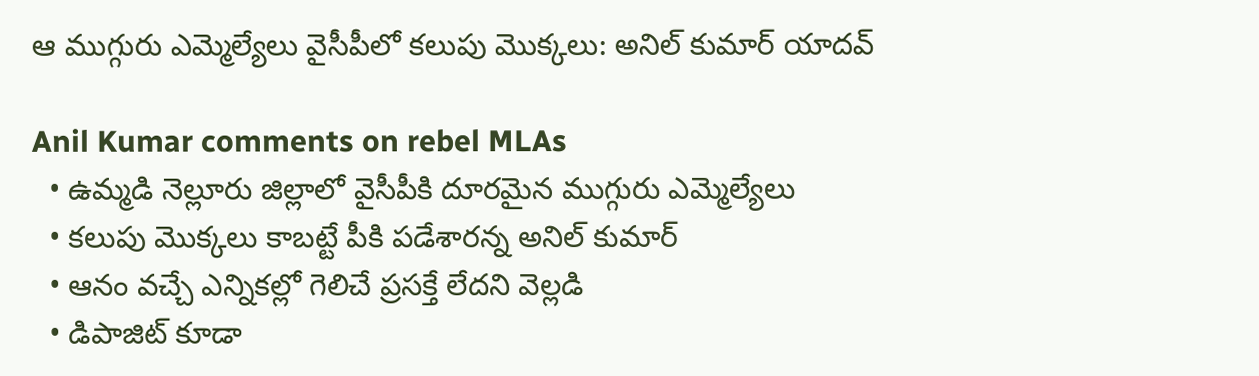ఆ ముగ్గురు ఎమ్మెల్యేలు వైసీపీలో కలుపు మొక్కలు: అనిల్ కుమార్ యాదవ్

Anil Kumar comments on rebel MLAs
  • ఉమ్మడి నెల్లూరు జిల్లాలో వైసీపీకి దూరమైన ముగ్గురు ఎమ్మెల్యేలు
  • కలుపు మొక్కలు కాబట్టే పీకి పడేశారన్న అనిల్ కుమార్
  • ఆనం వచ్చే ఎన్నికల్లో గెలిచే ప్రసక్తే లేదని వెల్లడి
  • డిపాజిట్ కూడా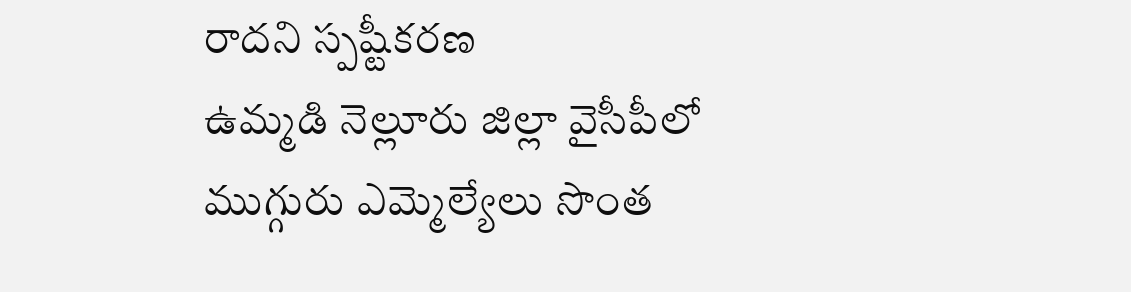రాదని స్పష్టీకరణ
ఉమ్మడి నెల్లూరు జిల్లా వైసీపీలో ముగ్గురు ఎమ్మెల్యేలు సొంత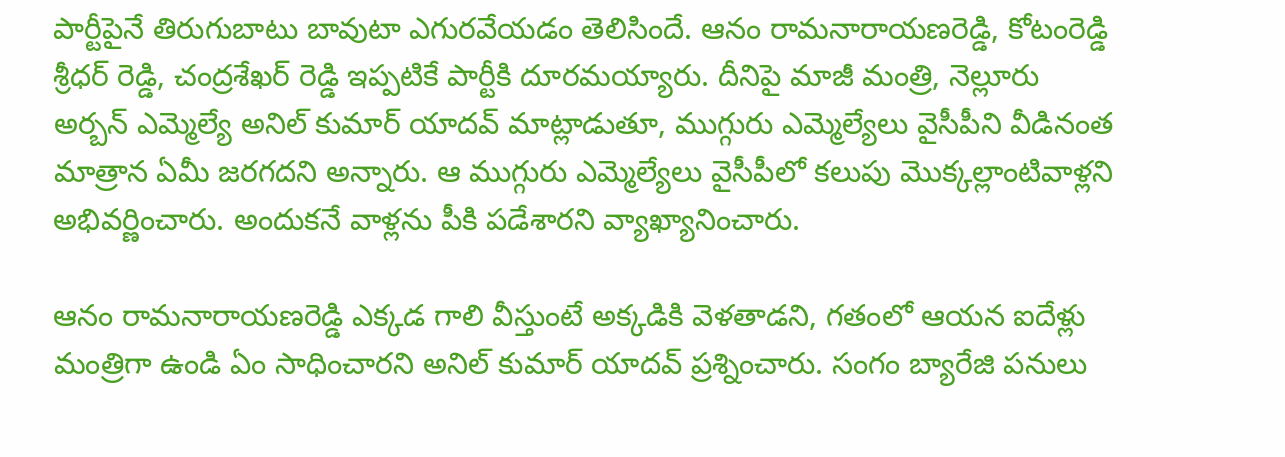పార్టీపైనే తిరుగుబాటు బావుటా ఎగురవేయడం తెలిసిందే. ఆనం రామనారాయణరెడ్డి, కోటంరెడ్డి శ్రీధర్ రెడ్డి, చంద్రశేఖర్ రెడ్డి ఇప్పటికే పార్టీకి దూరమయ్యారు. దీనిపై మాజీ మంత్రి, నెల్లూరు అర్బన్ ఎమ్మెల్యే అనిల్ కుమార్ యాదవ్ మాట్లాడుతూ, ముగ్గురు ఎమ్మెల్యేలు వైసీపీని వీడినంత మాత్రాన ఏమీ జరగదని అన్నారు. ఆ ముగ్గురు ఎమ్మెల్యేలు వైసీపీలో కలుపు మొక్కల్లాంటివాళ్లని అభివర్ణించారు. అందుకనే వాళ్లను పీకి పడేశారని వ్యాఖ్యానించారు.

ఆనం రామనారాయణరెడ్డి ఎక్కడ గాలి వీస్తుంటే అక్కడికి వెళతాడని, గతంలో ఆయన ఐదేళ్లు మంత్రిగా ఉండి ఏం సాధించారని అనిల్ కుమార్ యాదవ్ ప్రశ్నించారు. సంగం బ్యారేజి పనులు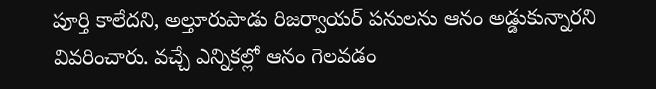పూర్తి కాలేదని, అల్తూరుపాడు రిజర్వాయర్ పనులను ఆనం అడ్డుకున్నారని వివరించారు. వచ్చే ఎన్నికల్లో ఆనం గెలవడం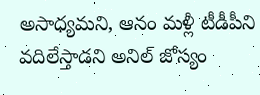అసాధ్యమని, ఆనం మళ్లీ టీడీపీని వదిలేస్తాడని అనిల్ జోస్యం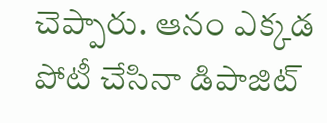చెప్పారు. ఆనం ఎక్కడ పోటీ చేసినా డిపాజిట్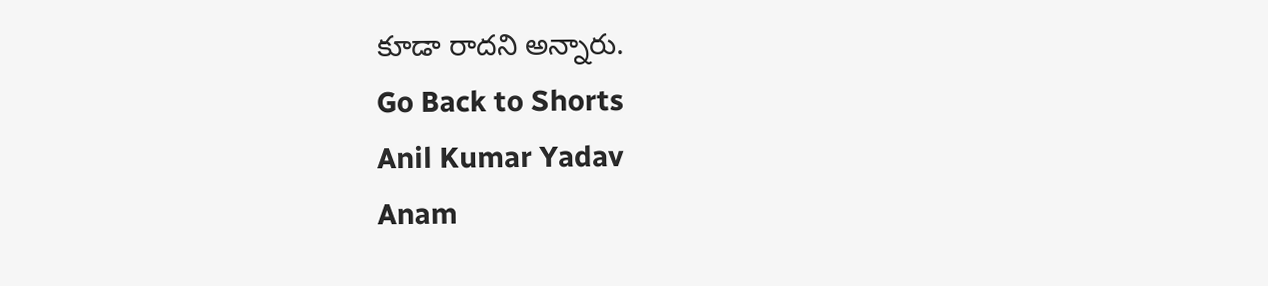కూడా రాదని అన్నారు.
Go Back to Shorts
Anil Kumar Yadav
Anam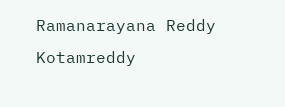Ramanarayana Reddy
Kotamreddy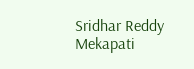Sridhar Reddy
Mekapati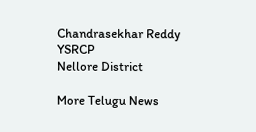Chandrasekhar Reddy
YSRCP
Nellore District

More Telugu News